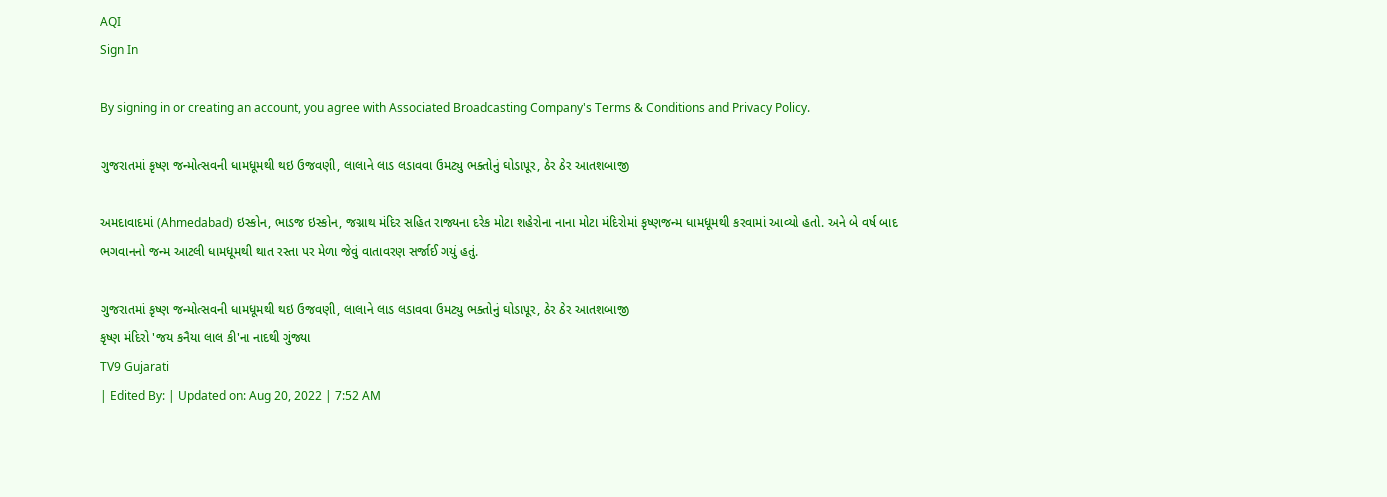AQI
Sign In

By signing in or creating an account, you agree with Associated Broadcasting Company's Terms & Conditions and Privacy Policy.

ગુજરાતમાં કૃષ્ણ જન્મોત્સવની ધામધૂમથી થઇ ઉજવણી, લાલાને લાડ લડાવવા ઉમટ્યુ ભક્તોનું ઘોડાપૂર, ઠેર ઠેર આતશબાજી

અમદાવાદમાં (Ahmedabad) ઇસ્કોન, ભાડજ ઇસ્કોન, જગ્નાથ મંદિર સહિત રાજ્યના દરેક મોટા શહેરોના નાના મોટા મંદિરોમાં કૃષ્ણજન્મ ધામધૂમથી કરવામાં આવ્યો હતો. અને બે વર્ષ બાદ ભગવાનનો જન્મ આટલી ધામધૂમથી થાત રસ્તા પર મેળા જેવું વાતાવરણ સર્જાઈ ગયું હતું.

ગુજરાતમાં કૃષ્ણ જન્મોત્સવની ધામધૂમથી થઇ ઉજવણી, લાલાને લાડ લડાવવા ઉમટ્યુ ભક્તોનું ઘોડાપૂર, ઠેર ઠેર આતશબાજી
કૃષ્ણ મંદિરો 'જય કનૈયા લાલ કી'ના નાદથી ગુંજ્યા
TV9 Gujarati
| Edited By: | Updated on: Aug 20, 2022 | 7:52 AM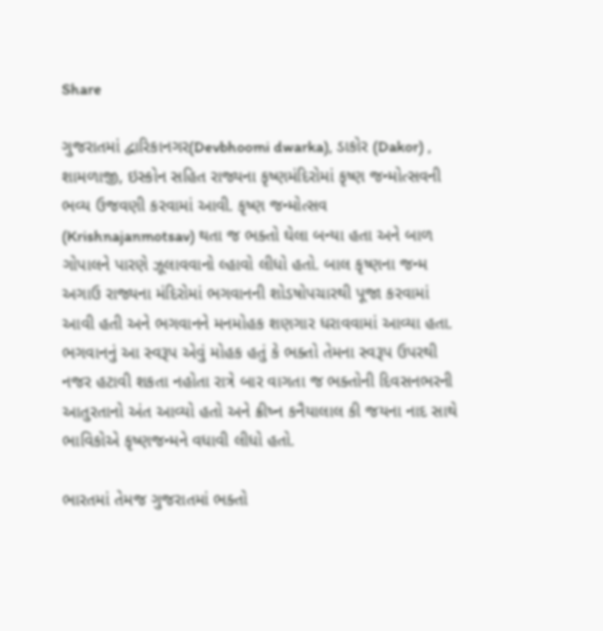Share

ગુજરાતમાં દ્વારિકાનગર(Devbhoomi dwarka), ડાકોર (Dakor) , શામળાજી, ઇસ્કોન સહિત રાજ્યના કૃષ્ણમંદિરોમાં કૃષ્ણ જન્મોત્સવની ભવ્ય ઉજવણી કરવામાં આવી. કૃષ્ણ જન્મોત્સવ (Krishnajanmotsav) થતા જ ભક્તો ઘેલા બન્યા હતા અને બાળ ગોપાલને પારણે ઝૂલાવવાનો લ્હાવો લીધો હતો. બાલ કૃષ્ણના જન્મ અગાઉ રાજ્યના મંદિરોમાં ભગવાનની શોડષોપચારથી પૂજા કરવામાં આવી હતી અને ભગવાનને મનમોહક શણગાર ધરાવવામાં આવ્યા હતા. ભગવાનનું આ સ્વરૂપ એવું મોહક હતું કે ભક્તો તેમના સ્વરૂપ ઉપરથી નજર હટાવી શકતા નહોતા રાત્રે બાર વાગતા જ ભક્તોની દિવસનભરની આતુરતાનો અંત આવ્યો હતો અને ક્રીષ્ન કનૈયાલાલ કી જયના નાદ સાથે ભાવિકોએ કૃષ્ણજન્મને વધાવી લીધો હતો.

ભારતમાં તેમજ ગુજરાતમાં ભક્તો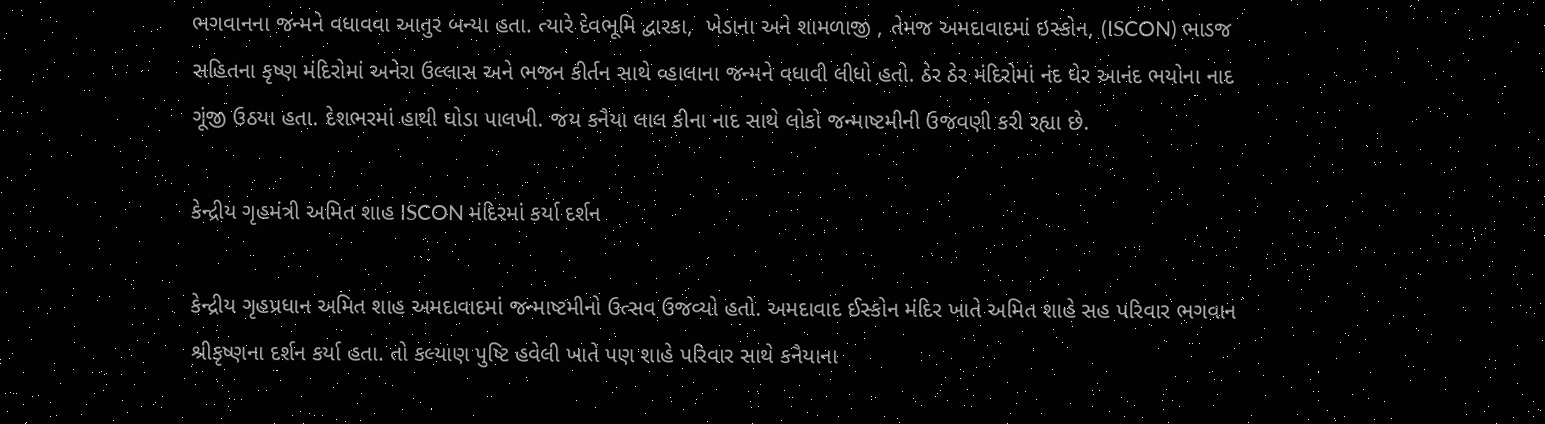ભગવાનના જન્મને વધાવવા આતુર બન્યા હતા. ત્યારે દેવભૂમિ દ્વારકા,  ખેડાના અને શામળાજી , તેમજ અમદાવાદમાં ઇસ્કોન, (ISCON) ભાડજ સહિતના કૃષ્ણ મંદિરોમાં અનેરા ઉલ્લાસ અને ભજન કીર્તન સાથે વ્હાલાના જન્મને વધાવી લીધો હતો. ઠેર ઠેર મંદિરોમાં નંદ ઘેર આનંદ ભયોના નાદ ગૂંજી ઉઠયા હતા. દેશભરમાં હાથી ઘોડા પાલખી. જય કનૈયા લાલ કીના નાદ સાથે લોકો જન્માષ્ટમીની ઉજવણી કરી રહ્યા છે.

કેન્દ્રીય ગૃહમંત્રી અમિત શાહ ISCON મંદિરમાં કર્યા દર્શન

કેન્દ્રીય ગૃહપ્રધાન અમિત શાહ અમદાવાદમાં જન્માષ્ટમીનો ઉત્સવ ઉજવ્યો હતો. અમદાવાદ ઈસ્કોન મંદિર ખાતે અમિત શાહે સહ પરિવાર ભગવાન શ્રીકૃષ્ણના દર્શન કર્યા હતા. તો કલ્યાણ પુષ્ટિ હવેલી ખાતે પણ શાહે પરિવાર સાથે કનૈયાના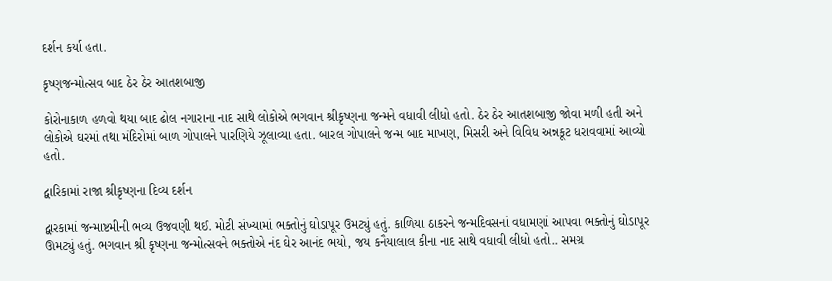દર્શન કર્યા હતા.

કૃષ્ણજન્મોત્સવ બાદ ઠેર ઠેર આતશબાજી

કોરોનાકાળ હળવો થયા બાદ ઢોલ નગારાના નાદ સાથે લોકોએ ભગવાન શ્રીકૃષ્ણના જન્મને વધાવી લીધો હતો. ઠેર ઠેર આતશબાજી જોવા મળી હતી અને લોકોએ ઘરમાં તથા મંદિરોમાં બાળ ગોપાલને પારણિયે ઝૂલાવ્યા હતા. બારલ ગોપાલને જન્મ બાદ માખણ, મિસરી અને વિવિધ અન્નકૂટ ધરાવવામાં આવ્યો હતો.

દ્વારિકામાં રાજા શ્રીકૃષ્ણના દિવ્ય દર્શન

દ્વારકામાં જન્માષ્ટમીની ભવ્ય ઉજવણી થઈ. મોટી સંખ્યામાં ભક્તોનું ઘોડાપૂર ઉમટ્યું હતું. કાળિયા ઠાકરને જન્મદિવસનાં વધામણાં આપવા ભક્તોનું ઘોડાપૂર ઊમટ્યું હતું. ભગવાન શ્રી કૃષ્ણના જન્મોત્સવને ભક્તોએ નંદ ઘેર આનંદ ભયો, જય કનૈયાલાલ કીના નાદ સાથે વધાવી લીધો હતો.. સમગ્ર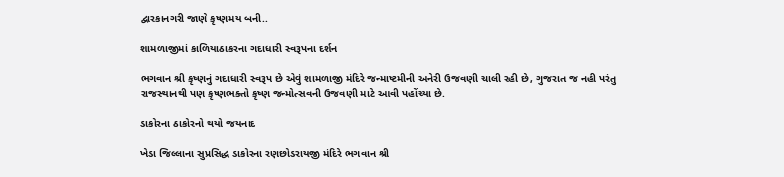દ્વારકાનગરી જાણે કૃષ્ણમય બની..

શામળાજીમાં કાળિયાઠાકરના ગદાધારી સ્વરૂપના દર્શન

ભગવાન શ્રી કૃષ્ણનું ગદાધારી સ્વરૂપ છે એવું શામળાજી મંદિરે જન્માષ્ટમીની અનેરી ઉજવણી ચાલી રહી છે, ગુજરાત જ નહી પરંતુ રાજસ્થાનથી પણ કૃષ્ણભક્તો કૃષ્ણ જન્મોત્સવની ઉજવણી માટે આવી પહોંચ્યા છે.

ડાકોરના ઠાકોરનો થયો જયનાદ

ખેડા જિલ્લાના સુપ્રસિદ્ધ ડાકોરના રણછોડરાયજી મંદિરે ભગવાન શ્રી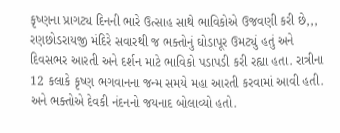કૃષ્ણના પ્રાગટ્ય દિનની ભારે ઉત્સાહ સાથે ભાવિકોએ ઉજવણી કરી છે,,, રણછોડરાયજી મંદિરે સવારથી જ ભક્તોનું ઘોડાપૂર ઉમટ્યું હતું અને દિવસભર આરતી અને દર્શન માટે ભાવિકો પડાપડી કરી રહ્યા હતા. રાત્રીના 12 કલાકે કૃષ્ણ ભગવાનના જન્મ સમયે મહા આરતી કરવામાં આવી હતી. અને ભક્તોએ દેવકી નંદનનો જયનાદ બોલાવ્યો હતો.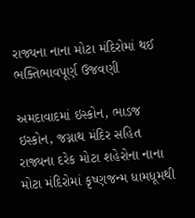રાજ્યના નાના મોટા મંદિરોમાં થઈ ભક્તિભાવપૂર્ણ ઉજવણી

અમદાવાદમાં ઇસ્કોન, ભાડજ ઇસ્કોન, જગ્નાથ મંદિર સહિત રાજ્યના દરેક મોટા શહેરોના નાના મોટા મંદિરોમાં કૃષ્ણજન્મ ધામધૂમથી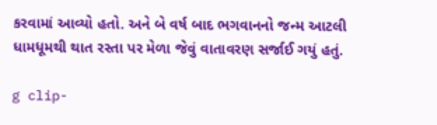કરવામાં આવ્યો હતો. અને બે વર્ષ બાદ ભગવાનનો જન્મ આટલી ધામધૂમથી થાત રસ્તા પર મેળા જેવું વાતાવરણ સર્જાઈ ગયું હતું.

g clip-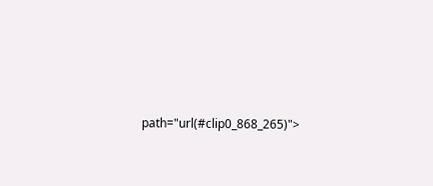path="url(#clip0_868_265)">